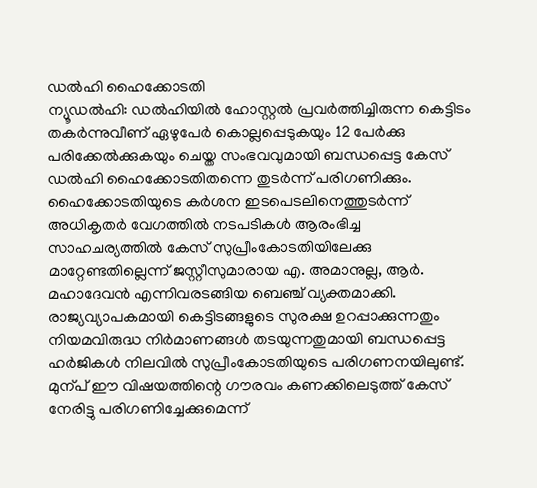ഡൽഹി ഹൈക്കോടതി
ന്യൂഡൽഹി: ഡൽഹിയിൽ ഹോസ്റ്റൽ പ്രവർത്തിച്ചിരുന്ന കെട്ടിടം തകർന്നുവീണ് ഏഴുപേർ കൊല്ലപ്പെടുകയും 12 പേർക്കു പരിക്കേൽക്കുകയും ചെയ്ത സംഭവവുമായി ബന്ധപ്പെട്ട കേസ് ഡൽഹി ഹൈക്കോടതിതന്നെ തുടർന്ന് പരിഗണിക്കും.
ഹൈക്കോടതിയുടെ കർശന ഇടപെടലിനെത്തുടർന്ന് അധികൃതർ വേഗത്തിൽ നടപടികൾ ആരംഭിച്ച സാഹചര്യത്തിൽ കേസ് സുപ്രീംകോടതിയിലേക്കു മാറ്റേണ്ടതില്ലെന്ന് ജസ്റ്റീസുമാരായ എ. അമാനുല്ല, ആർ. മഹാദേവൻ എന്നിവരടങ്ങിയ ബെഞ്ച് വ്യക്തമാക്കി. രാജ്യവ്യാപകമായി കെട്ടിടങ്ങളുടെ സുരക്ഷ ഉറപ്പാക്കുന്നതും നിയമവിരുദ്ധ നിർമാണങ്ങൾ തടയുന്നതുമായി ബന്ധപ്പെട്ട ഹർജികൾ നിലവിൽ സുപ്രീംകോടതിയുടെ പരിഗണനയിലുണ്ട്.
മുന്പ് ഈ വിഷയത്തിന്റെ ഗൗരവം കണക്കിലെടുത്ത് കേസ് നേരിട്ടു പരിഗണിച്ചേക്കുമെന്ന്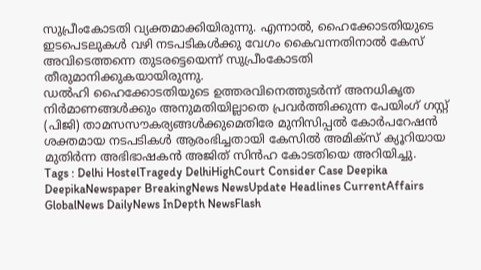സുപ്രീംകോടതി വ്യക്തമാക്കിയിരുന്നു. എന്നാൽ, ഹൈക്കോടതിയുടെ ഇടപെടലുകൾ വഴി നടപടികൾക്കു വേഗം കൈവന്നതിനാൽ കേസ് അവിടെത്തന്നെ തുടരട്ടെയെന്ന് സുപ്രീംകോടതി തീരുമാനിക്കുകയായിരുന്നു.
ഡൽഹി ഹൈക്കോടതിയുടെ ഉത്തരവിനെത്തുടർന്ന് അനധികൃത നിർമാണങ്ങൾക്കും അനുമതിയില്ലാതെ പ്രവർത്തിക്കുന്ന പേയിംഗ് ഗസ്റ്റ് (പിജി) താമസസൗകര്യങ്ങൾക്കുമെതിരേ മുനിസിപ്പൽ കോർപറേഷൻ ശക്തമായ നടപടികൾ ആരംഭിച്ചതായി കേസിൽ അമിക്സ് ക്യൂറിയായ മുതിർന്ന അഭിഭാഷകൻ അജിത് സിൻഹ കോടതിയെ അറിയിച്ചു.
Tags : Delhi HostelTragedy DelhiHighCourt Consider Case Deepika DeepikaNewspaper BreakingNews NewsUpdate Headlines CurrentAffairs GlobalNews DailyNews InDepth NewsFlash